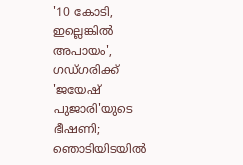'10 കോടി, ഇല്ലെങ്കിൽ അപായം', ഗഡ്ഗരിക്ക് 'ജയേഷ് പുജാരി'യുടെ ഭീഷണി; ഞൊടിയിടയിൽ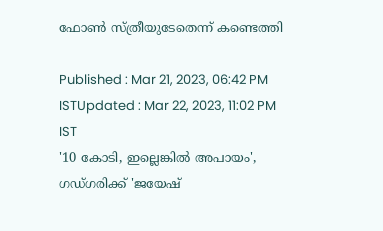ഫോൺ സ്ത്രീയുടേതെന്ന് കണ്ടെത്തി

Published : Mar 21, 2023, 06:42 PM ISTUpdated : Mar 22, 2023, 11:02 PM IST
'10 കോടി, ഇല്ലെങ്കിൽ അപായം', ഗഡ്ഗരിക്ക് 'ജയേഷ്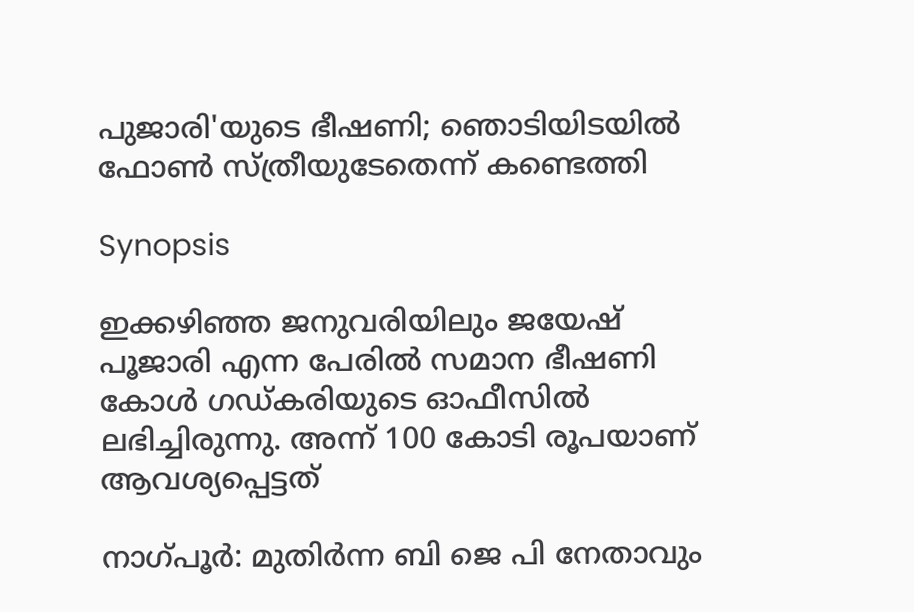പുജാരി'യുടെ ഭീഷണി; ഞൊടിയിടയിൽ ഫോൺ സ്ത്രീയുടേതെന്ന് കണ്ടെത്തി

Synopsis

ഇക്കഴിഞ്ഞ ജനുവരിയിലും ജയേഷ് പൂജാരി എന്ന പേരിൽ സമാന ഭീഷണി കോൾ ഗഡ്കരിയുടെ ഓഫീസിൽ ലഭിച്ചിരുന്നു. അന്ന് 100 കോടി രൂപയാണ് ആവശ്യപ്പെട്ടത്

നാഗ്പൂർ: മുതിര്‍ന്ന ബി ജെ പി നേതാവും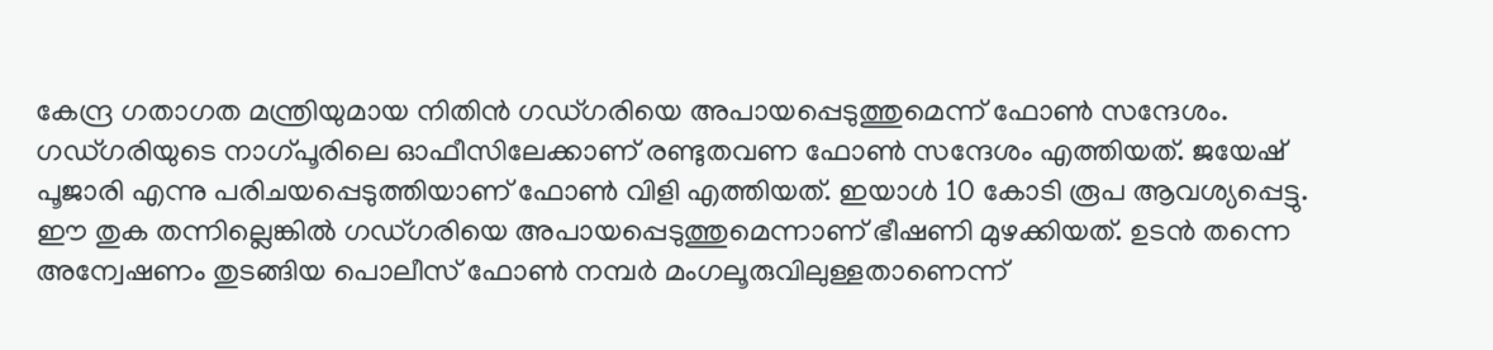കേന്ദ്ര ഗതാഗത മന്ത്രിയുമായ നിതിൻ ഗഡ്ഗരിയെ അപായപ്പെടുത്തുമെന്ന് ഫോൺ സന്ദേശം. ഗഡ്ഗരിയുടെ നാഗ്പൂരിലെ ഓഫീസിലേക്കാണ് രണ്ടുതവണ ഫോൺ സന്ദേശം എത്തിയത്. ജയേഷ് പൂജാരി എന്നു പരിചയപ്പെടുത്തിയാണ് ഫോൺ വിളി എത്തിയത്. ഇയാൾ 10 കോടി രൂപ ആവശ്യപ്പെട്ടു. ഈ തുക തന്നില്ലെങ്കിൽ ഗഡ്ഗരിയെ അപായപ്പെടുത്തുമെന്നാണ് ഭീഷണി മുഴക്കിയത്. ഉടൻ തന്നെ അന്വേഷണം തുടങ്ങിയ പൊലീസ് ഫോൺ നമ്പർ മംഗലൂരുവിലുള്ളതാണെന്ന്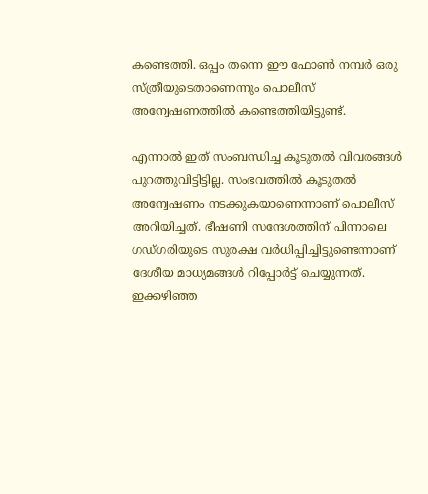കണ്ടെത്തി. ഒപ്പം തന്നെ ഈ ഫോൺ നമ്പർ ഒരു സ്ത്രീയുടെതാണെന്നും പൊലീസ് അന്വേഷണത്തിൽ കണ്ടെത്തിയിട്ടുണ്ട്.

എന്നാൽ ഇത് സംബന്ധിച്ച കൂടുതൽ വിവരങ്ങൾ പുറത്തുവിട്ടിട്ടില്ല. സംഭവത്തിൽ കൂടുതൽ അന്വേഷണം നടക്കുകയാണെന്നാണ് പൊലീസ് അറിയിച്ചത്. ഭീഷണി സന്ദേശത്തിന് പിന്നാലെ ഗഡ്ഗരിയുടെ സുരക്ഷ വർധിപ്പിച്ചിട്ടുണ്ടെന്നാണ് ദേശീയ മാധ്യമങ്ങൾ റിപ്പോർട്ട് ചെയ്യുന്നത്. ഇക്കഴിഞ്ഞ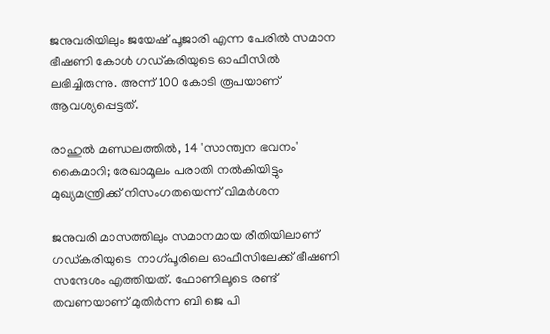ജനുവരിയിലും ജയേഷ് പൂജാരി എന്ന പേരിൽ സമാന ഭീഷണി കോൾ ഗഡ്കരിയുടെ ഓഫീസിൽ ലഭിച്ചിരുന്നു. അന്ന് 100 കോടി രൂപയാണ് ആവശ്യപ്പെട്ടത്.

രാഹുൽ മണ്ഡലത്തിൽ, 14 'സാന്ത്വന ഭവനം' കൈമാറി; രേഖാമൂലം പരാതി നൽകിയിട്ടും മുഖ്യമന്ത്രിക്ക് നിസംഗതയെന്ന് വിമർശന

ജനുവരി മാസത്തിലും സമാനമായ രീതിയിലാണ് ഗഡ്കരിയുടെ  നാഗ്പൂരിലെ ഓഫീസിലേക്ക് ഭീഷണി സന്ദേശം എത്തിയത്. ഫോണിലൂടെ രണ്ട് തവണയാണ് മുതിർന്ന ബി ജെ പി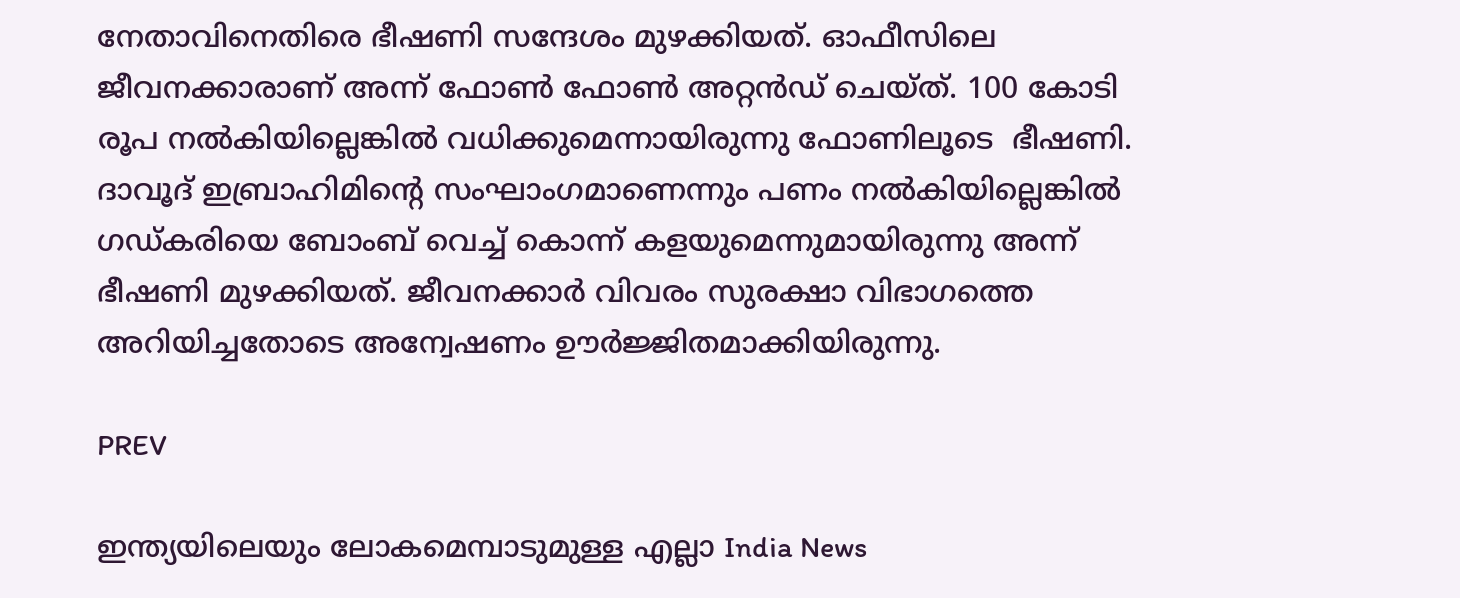നേതാവിനെതിരെ ഭീഷണി സന്ദേശം മുഴക്കിയത്. ഓഫീസിലെ ജീവനക്കാരാണ് അന്ന് ഫോൺ ഫോൺ അറ്റൻഡ് ചെയ്ത്. 100 കോടി രൂപ നൽകിയില്ലെങ്കിൽ വധിക്കുമെന്നായിരുന്നു ഫോണിലൂടെ  ഭീഷണി. ദാവൂദ് ഇബ്രാഹിമിന്റെ സംഘാംഗമാണെന്നും പണം നൽകിയില്ലെങ്കിൽ ഗഡ്കരിയെ ബോംബ് വെച്ച് കൊന്ന് കളയുമെന്നുമായിരുന്നു അന്ന് ഭീഷണി മുഴക്കിയത്. ജീവനക്കാർ വിവരം സുരക്ഷാ വിഭാഗത്തെ അറിയിച്ചതോടെ അന്വേഷണം ഊർജ്ജിതമാക്കിയിരുന്നു.

PREV

ഇന്ത്യയിലെയും ലോകമെമ്പാടുമുള്ള എല്ലാ India News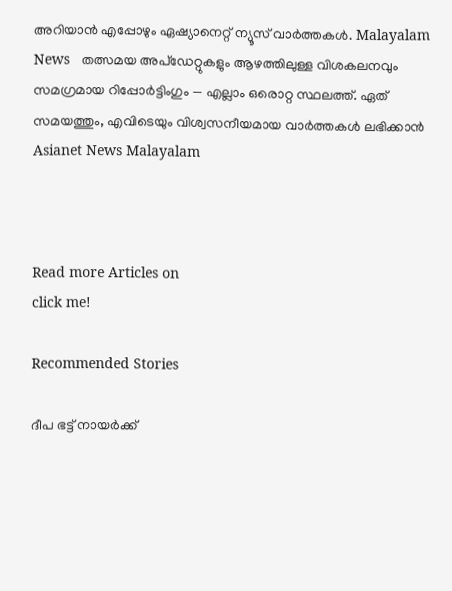അറിയാൻ എപ്പോഴും ഏഷ്യാനെറ്റ് ന്യൂസ് വാർത്തകൾ. Malayalam News   തത്സമയ അപ്‌ഡേറ്റുകളും ആഴത്തിലുള്ള വിശകലനവും സമഗ്രമായ റിപ്പോർട്ടിംഗും — എല്ലാം ഒരൊറ്റ സ്ഥലത്ത്. ഏത് സമയത്തും, എവിടെയും വിശ്വസനീയമായ വാർത്തകൾ ലഭിക്കാൻ Asianet News Malayalam



Read more Articles on
click me!

Recommended Stories

ദീപ ഭട്ട് നായര്‍ക്ക്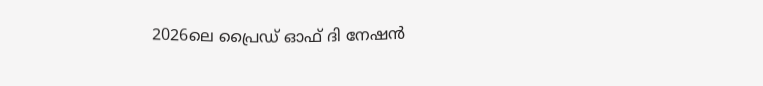2026ലെ പ്രൈഡ് ഓഫ് ദി നേഷൻ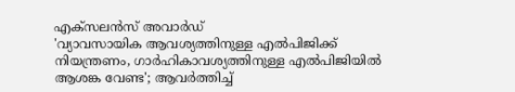എക്സലന്‍സ് അവാര്‍ഡ്
'വ്യാവസായിക ആവശ്യത്തിനുള്ള എൽപിജിക്ക് നിയന്ത്രണം, ഗാർഹികാവശ്യത്തിനുള്ള എൽപിജിയിൽ ആശങ്ക വേണ്ട'; ആവർത്തിച്ച്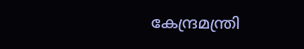കേന്ദ്രമന്ത്രി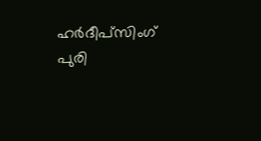ഹർദീപ്സിംഗ് പുരി